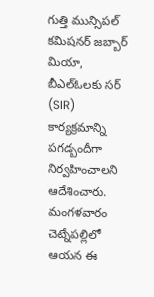గుత్తి మున్సిపల్ కమిషనర్ జబ్బార్ మియా, బీఎల్ఓలకు సర్ (SIR) కార్యక్రమాన్ని పగడ్బందీగా నిర్వహించాలని ఆదేశించారు. మంగళవారం చెట్నేపల్లిలో ఆయన ఈ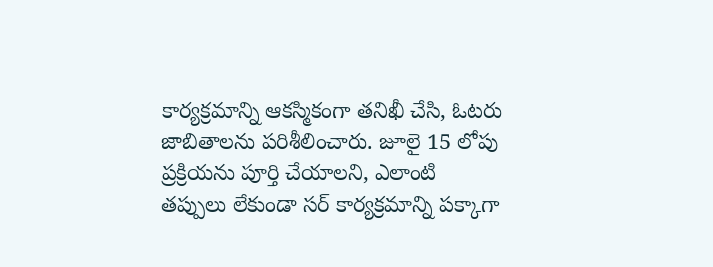కార్యక్రమాన్ని ఆకస్మికంగా తనిఖీ చేసి, ఓటరు జాబితాలను పరిశీలించారు. జూలై 15 లోపు ప్రక్రియను పూర్తి చేయాలని, ఎలాంటి తప్పులు లేకుండా సర్ కార్యక్రమాన్ని పక్కాగా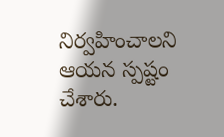నిర్వహించాలని ఆయన స్పష్టం చేశారు.